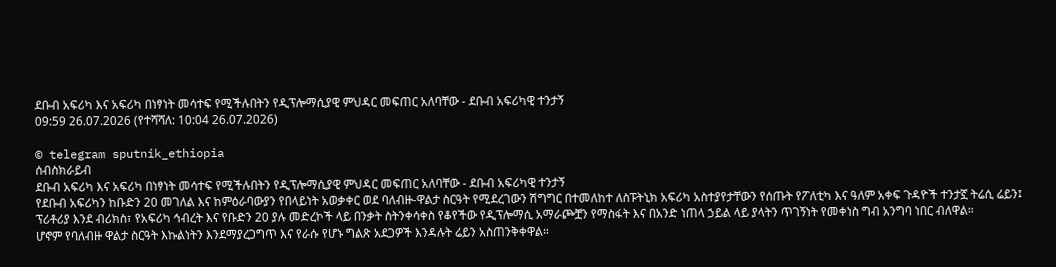ደቡብ አፍሪካ እና አፍሪካ በነፃነት መሳተፍ የሚችሉበትን የዲፕሎማሲያዊ ምህዳር መፍጠር አለባቸው - ደቡብ አፍሪካዊ ተንታኝ
09:59 26.07.2026 (የተሻሻለ: 10:04 26.07.2026)

© telegram sputnik_ethiopia
ሰብስክራይብ
ደቡብ አፍሪካ እና አፍሪካ በነፃነት መሳተፍ የሚችሉበትን የዲፕሎማሲያዊ ምህዳር መፍጠር አለባቸው - ደቡብ አፍሪካዊ ተንታኝ
የደቡብ አፍሪካን ከቡድን 20 መገለል እና ከምዕራባውያን የበላይነት አወቃቀር ወደ ባለብዙ-ዋልታ ስርዓት የሚደረገውን ሽግግር በተመለከተ ለስፑትኒክ አፍሪካ አስተያየታቸውን የሰጡት የፖለቲካ እና ዓለም አቀፍ ጉዳዮች ተንታኟ ትሬሲ ሬይን፤ ፕሪቶሪያ እንደ ብሪክስ፣ የአፍሪካ ኅብረት እና የቡድን 20 ያሉ መድረኮች ላይ በንቃት ስትንቀሳቀስ የቆየችው የዲፕሎማሲ አማራጮቿን የማስፋት እና በአንድ ነጠላ ኃይል ላይ ያላትን ጥገኝነት የመቀነስ ግብ አንግባ ነበር ብለዋል።
ሆኖም የባለብዙ ዋልታ ስርዓት እኩልነትን እንደማያረጋግጥ እና የራሱ የሆኑ ግልጽ አደጋዎች እንዳሉት ሬይን አስጠንቅቀዋል።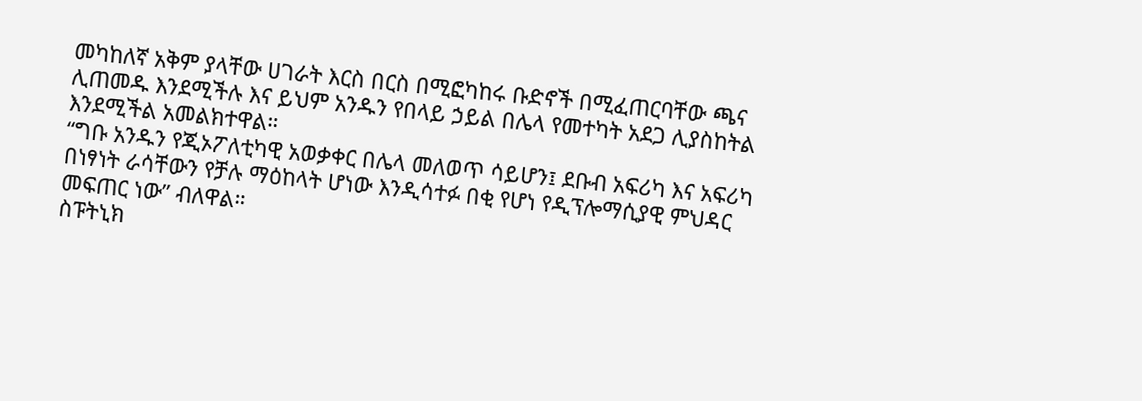መካከለኛ አቅም ያላቸው ሀገራት እርስ በርስ በሚፎካከሩ ቡድኖች በሚፈጠርባቸው ጫና ሊጠመዱ እንደሚችሉ እና ይህም አንዱን የበላይ ኃይል በሌላ የመተካት አደጋ ሊያስከትል እንደሚችል አመልክተዋል።
“ግቡ አንዱን የጂኦፖለቲካዊ አወቃቀር በሌላ መለወጥ ሳይሆን፤ ደቡብ አፍሪካ እና አፍሪካ በነፃነት ራሳቸውን የቻሉ ማዕከላት ሆነው እንዲሳተፉ በቂ የሆነ የዲፕሎማሲያዊ ምህዳር መፍጠር ነው” ብለዋል።
ስፑትኒክ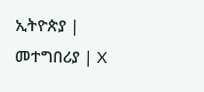ኢትዮጵያ | መተግበሪያ | X